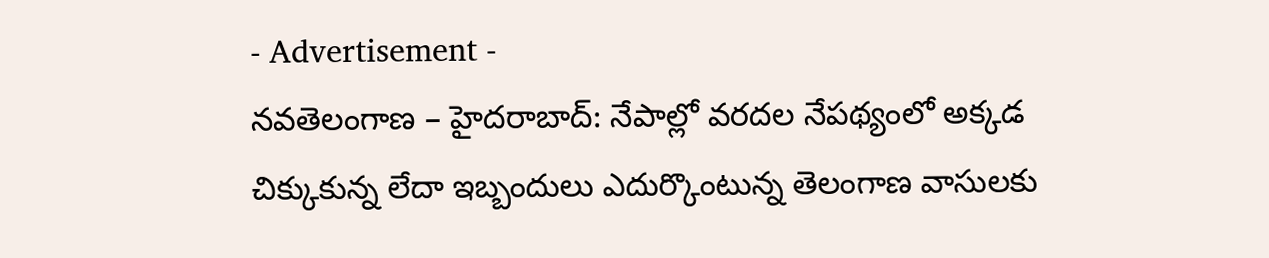- Advertisement -
నవతెలంగాణ – హైదరాబాద్: నేపాల్లో వరదల నేపథ్యంలో అక్కడ చిక్కుకున్న లేదా ఇబ్బందులు ఎదుర్కొంటున్న తెలంగాణ వాసులకు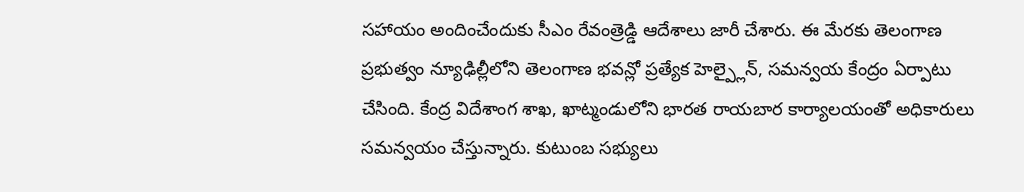సహాయం అందించేందుకు సీఎం రేవంత్రెడ్డి ఆదేశాలు జారీ చేశారు. ఈ మేరకు తెలంగాణ ప్రభుత్వం న్యూఢిల్లీలోని తెలంగాణ భవన్లో ప్రత్యేక హెల్ప్లైన్, సమన్వయ కేంద్రం ఏర్పాటు చేసింది. కేంద్ర విదేశాంగ శాఖ, ఖాట్మండులోని భారత రాయబార కార్యాలయంతో అధికారులు సమన్వయం చేస్తున్నారు. కుటుంబ సభ్యులు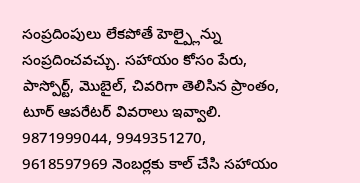సంప్రదింపులు లేకపోతే హెల్ప్లైన్ను సంప్రదించవచ్చు. సహాయం కోసం పేరు, పాస్పోర్ట్, మొబైల్, చివరిగా తెలిసిన ప్రాంతం, టూర్ ఆపరేటర్ వివరాలు ఇవ్వాలి. 9871999044, 9949351270, 9618597969 నెంబర్లకు కాల్ చేసి సహాయం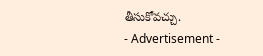తీసుకోవచ్చు.
- Advertisement -